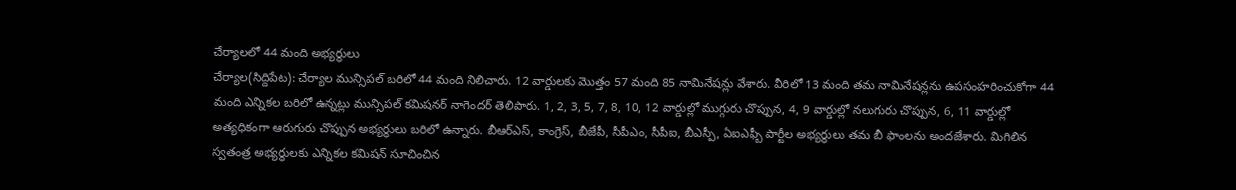చేర్యాలలో 44 మంది అభ్యర్థులు
చేర్యాల(సిద్దిపేట): చేర్యాల మున్సిపల్ బరిలో 44 మంది నిలిచారు. 12 వార్డులకు మొత్తం 57 మంది 85 నామినేషన్లు వేశారు. వీరిలో 13 మంది తమ నామినేషన్లను ఉపసంహరించుకోగా 44 మంది ఎన్నికల బరిలో ఉన్నట్లు మున్సిపల్ కమిషనర్ నాగెందర్ తెలిపారు. 1, 2, 3, 5, 7, 8, 10, 12 వార్డుల్లో ముగ్గురు చొప్పున, 4, 9 వార్డుల్లో నలుగురు చొప్పున, 6, 11 వార్డుల్లో అత్యధికంగా ఆరుగురు చొప్పున అభ్యర్థులు బరిలో ఉన్నారు. బీఆర్ఎస్, కాంగ్రెస్, బీజేపీ, సీపీఎం, సీపీఐ, బీఎస్పీ, ఏఐఎఫ్బీ పార్టీల అభ్యర్థులు తమ బీ ఫాంలను అందజేశారు. మిగిలిన స్వతంత్ర అభ్యర్థులకు ఎన్నికల కమిషన్ సూచించిన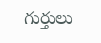గుర్తులు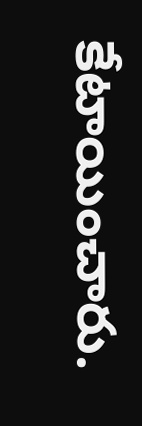కేటాయించారు.